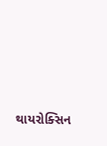થાયરોક્સિન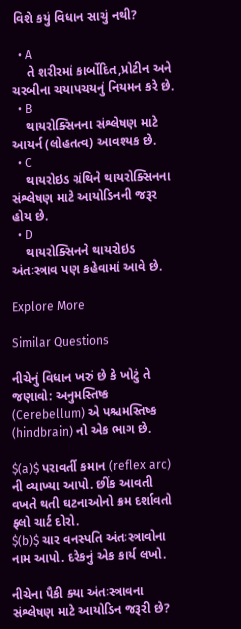વિશે કયું વિધાન સાચું નથી?

  • A
    તે શરીરમાં કાર્બોદિત,પ્રોટીન અને ચરબીના ચયાપચયનું નિયમન કરે છે.
  • B
    થાયરોક્સિનના સંશ્લેષણ માટે આયર્ન (લોહતત્વ) આવશ્યક છે.
  • C
    થાયરોઇડ ગ્રંથિને થાયરોક્સિનના સંશ્લેષણ માટે આયોડિનની જરૂર હોય છે.
  • D
    થાયરોક્સિનને થાયરોઇડ અંતઃસ્ત્રાવ પણ કહેવામાં આવે છે.

Explore More

Similar Questions

નીચેનું વિધાન ખરું છે કે ખોટું તે જણાવો: અનુમસ્તિષ્ક (Cerebellum) એ પશ્ચમસ્તિષ્ક (hindbrain) નો એક ભાગ છે.

$(a)$ પરાવર્તી કમાન (reflex arc) ની વ્યાખ્યા આપો. છીંક આવતી વખતે થતી ઘટનાઓનો ક્રમ દર્શાવતો ફ્લો ચાર્ટ દોરો.
$(b)$ ચાર વનસ્પતિ અંતઃસ્ત્રાવોના નામ આપો. દરેકનું એક કાર્ય લખો.

નીચેના પૈકી ક્યા અંતઃસ્ત્રાવના સંશ્લેષણ માટે આયોડિન જરૂરી છે?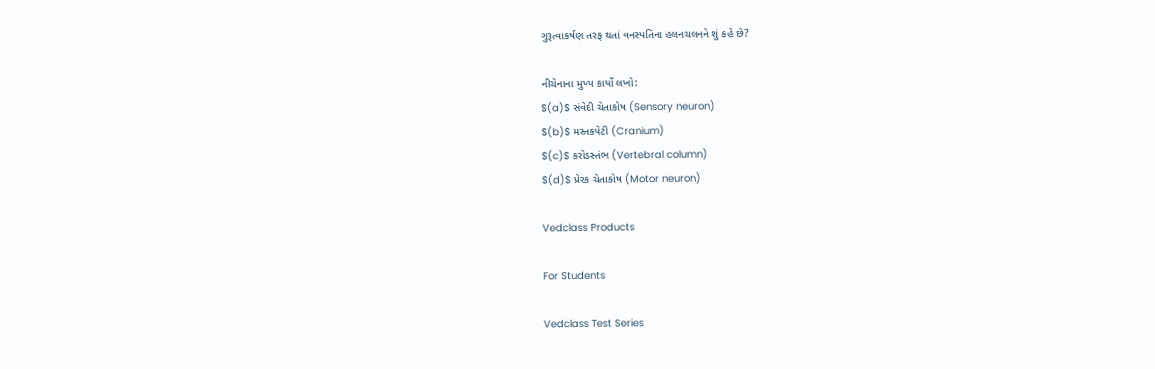ગુરૂત્વાકર્ષણ તરફ થતાં વનસ્પતિના હલનચલનને શું કહે છે?

નીચેનાના મુખ્ય કાર્યો લખો:
$(a)$ સંવેદી ચેતાકોષ (Sensory neuron)
$(b)$ મસ્તકપેટી (Cranium)
$(c)$ કરોડસ્તંભ (Vertebral column)
$(d)$ પ્રેરક ચેતાકોષ (Motor neuron)

Vedclass Products

For Students

Vedclass Test Series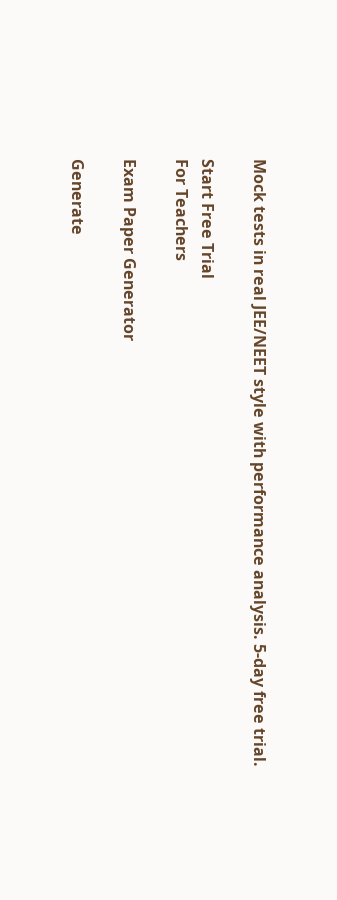Mock tests in real JEE/NEET style with performance analysis. 5-day free trial.

Start Free Trial
For Teachers

Exam Paper Generator

Generate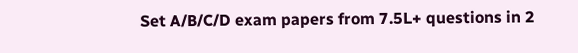Set A/B/C/D exam papers from 7.5L+ questions in 2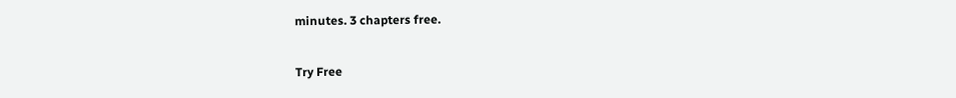minutes. 3 chapters free.

Try Free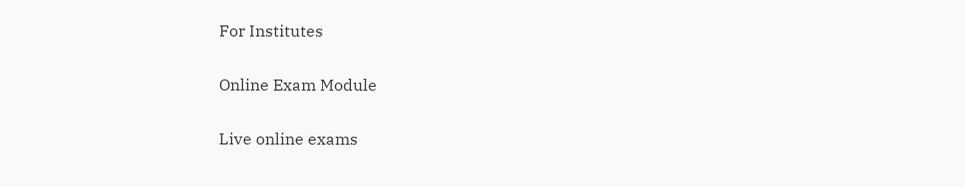For Institutes

Online Exam Module

Live online exams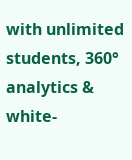with unlimited students, 360° analytics & white-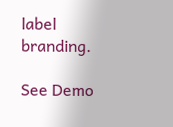label branding.

See Demo